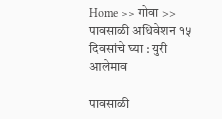Home >> गोवा >> पावसाळी अधिवेशन १५ दिवसांचे घ्या : युरी आलेमाव

पावसाळी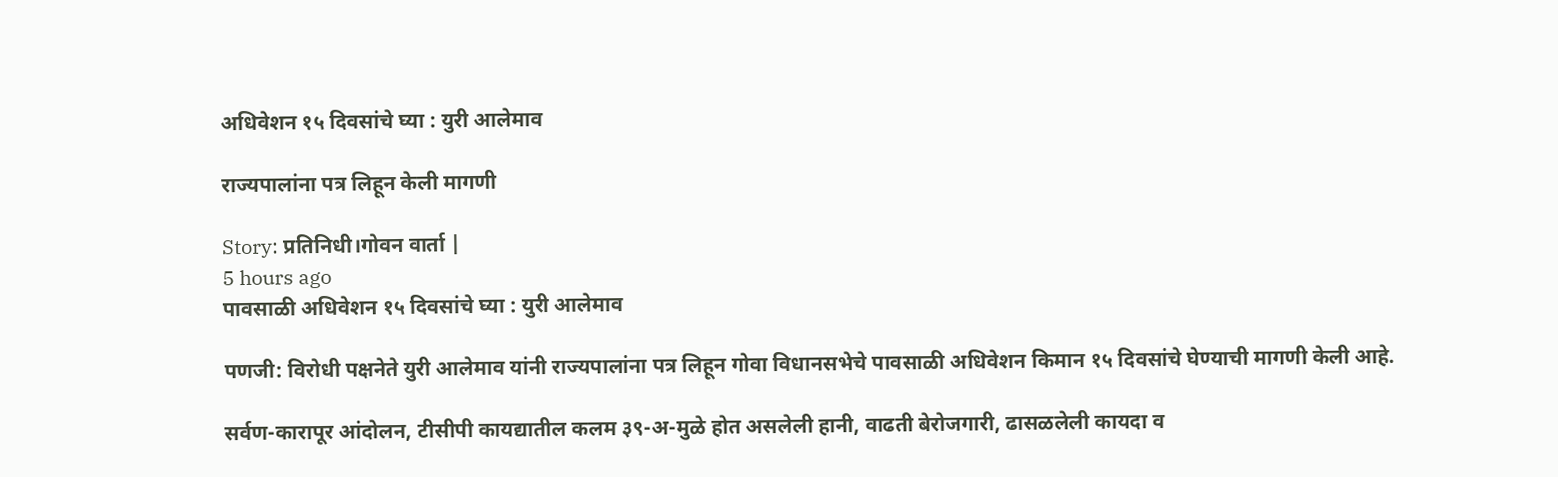अधिवेशन १५ दिवसांचे घ्या : युरी आलेमाव

राज्यपालांना पत्र लिहून केली मागणी

Story: प्रतिनिधी।गोवन वार्ता |
5 hours ago
पावसाळी अधिवेशन १५ दिवसांचे घ्या : युरी आलेमाव

पणजी: विरोधी पक्षनेते युरी आलेमाव यांनी राज्यपालांना पत्र लिहून गोवा विधानसभेचे पावसाळी अधिवेशन किमान १५ दिवसांचे घेण्याची मागणी केली आहे.

सर्वण-कारापूर आंदोलन, टीसीपी कायद्यातील कलम ३९-अ-मुळे होत असलेली हानी, वाढती बेरोजगारी, ढासळलेली कायदा व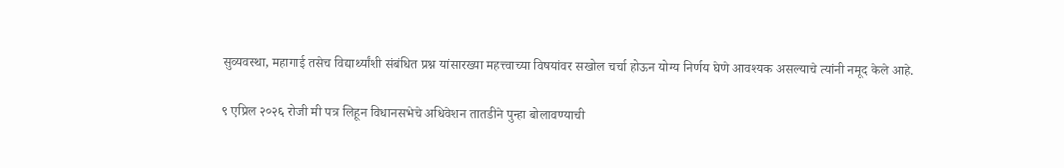सुव्यवस्था, महागाई तसेच विद्यार्थ्यांशी संबंधित प्रश्न यांसारख्या महत्त्वाच्या विषयांवर सखोल चर्चा होऊन योग्य निर्णय घेणे आवश्यक असल्याचे त्यांनी नमूद केले आहे.

९ एप्रिल २०२६ रोजी मी पत्र लिहून विधानसभेचे अधिवेशन तातडीने पुन्हा बोलावण्याची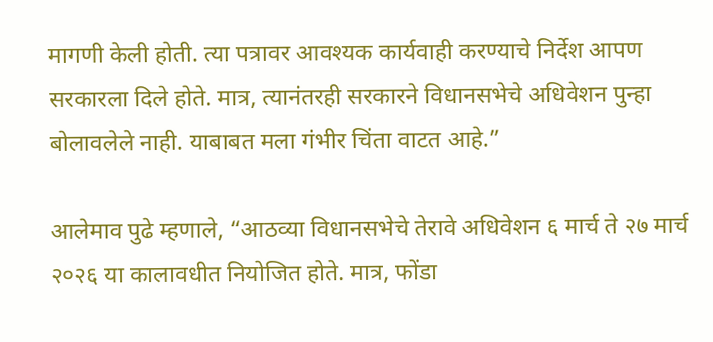मागणी केली होती. त्या पत्रावर आवश्यक कार्यवाही करण्याचे निर्देश आपण सरकारला दिले होते. मात्र, त्यानंतरही सरकारने विधानसभेचे अधिवेशन पुन्हा बोलावलेले नाही. याबाबत मला गंभीर चिंता वाटत आहे.”

आलेमाव पुढे म्हणाले, “आठव्या विधानसभेचे तेरावे अधिवेशन ६ मार्च ते २७ मार्च २०२६ या कालावधीत नियोजित होते. मात्र, फोंडा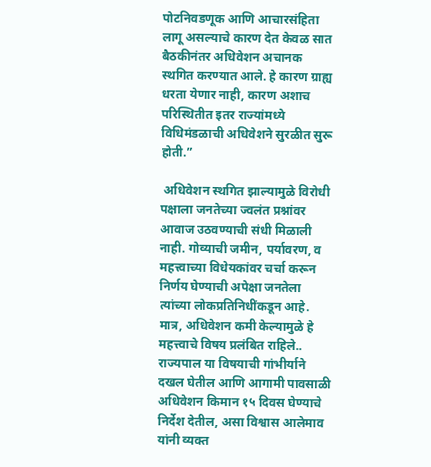पोटनिवडणूक आणि आचारसंहिता लागू असल्याचे कारण देत केवळ सात बैठकीनंतर अधिवेशन अचानक स्थगित करण्यात आले. हे कारण ग्राह्य धरता येणार नाही, कारण अशाच परिस्थितीत इतर राज्यांमध्ये विधिमंडळाची अधिवेशने सुरळीत सुरू होती.”

 अधिवेशन स्थगित झाल्यामुळे विरोधी पक्षाला जनतेच्या ज्वलंत प्रश्नांवर आवाज उठवण्याची संधी मिळाली नाही. गोव्याची जमीन, पर्यावरण, व महत्त्वाच्या विधेयकांवर चर्चा करून निर्णय घेण्याची अपेक्षा जनतेला त्यांच्या लोकप्रतिनिधींकडून आहे. मात्र, अधिवेशन कमी केल्यामुळे हे महत्त्वाचे विषय प्रलंबित राह‌िले.. राज्यपाल या विषयाची गांभीर्याने दखल घेतील आणि आगामी पावसाळी अधिवेशन किमान १५ दिवस घेण्याचे निर्देश देतील, असा विश्वास आलेमाव यांनी व्यक्त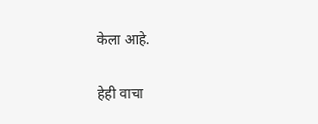केला आहे.


हेही वाचा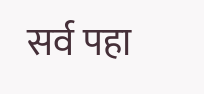सर्व पहा